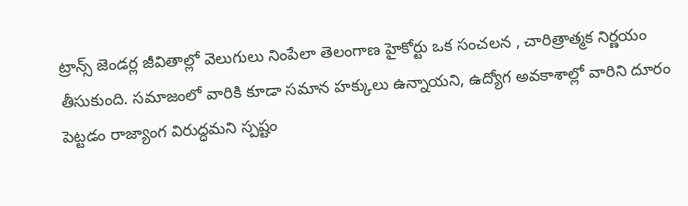ట్రాన్స్ జెండర్ల జీవితాల్లో వెలుగులు నింపేలా తెలంగాణ హైకోర్టు ఒక సంచలన , చారిత్రాత్మక నిర్ణయం తీసుకుంది. సమాజంలో వారికి కూడా సమాన హక్కులు ఉన్నాయని, ఉద్యోగ అవకాశాల్లో వారిని దూరం పెట్టడం రాజ్యాంగ విరుద్ధమని స్పష్టం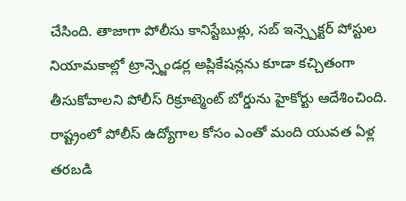చేసింది. తాజాగా పోలీసు కానిస్టేబుళ్లు, సబ్ ఇన్స్పెక్టర్ పోస్టుల నియామకాల్లో ట్రాన్స్జెండర్ల అప్లికేషన్లను కూడా కచ్చితంగా తీసుకోవాలని పోలీస్ రిక్రూట్మెంట్ బోర్డును హైకోర్టు ఆదేశించింది.
రాష్ట్రంలో పోలీస్ ఉద్యోగాల కోసం ఎంతో మంది యువత ఏళ్ల తరబడి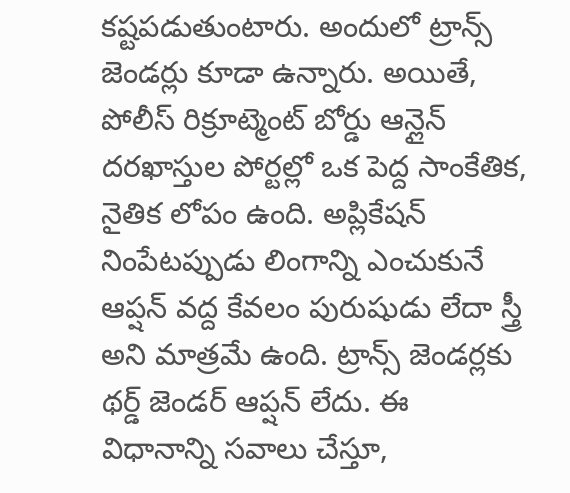కష్టపడుతుంటారు. అందులో ట్రాన్స్ జెండర్లు కూడా ఉన్నారు. అయితే, పోలీస్ రిక్రూట్మెంట్ బోర్డు ఆన్లైన్ దరఖాస్తుల పోర్టల్లో ఒక పెద్ద సాంకేతిక, నైతిక లోపం ఉంది. అప్లికేషన్ నింపేటప్పుడు లింగాన్ని ఎంచుకునే ఆప్షన్ వద్ద కేవలం పురుషుడు లేదా స్త్రీ అని మాత్రమే ఉంది. ట్రాన్స్ జెండర్లకు థర్డ్ జెండర్ ఆప్షన్ లేదు. ఈ విధానాన్ని సవాలు చేస్తూ,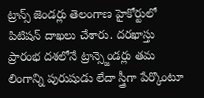ట్రాన్స్ జెండర్లు తెలంగాణ హైకోర్టులో పిటిషన్ దాఖలు చేశారు. దరఖాస్తు ప్రారంభ దశలోనే ట్రాన్స్జెండర్లు తమ లింగాన్ని పురుషుడు లేదా స్త్రీగా పేర్కొంటూ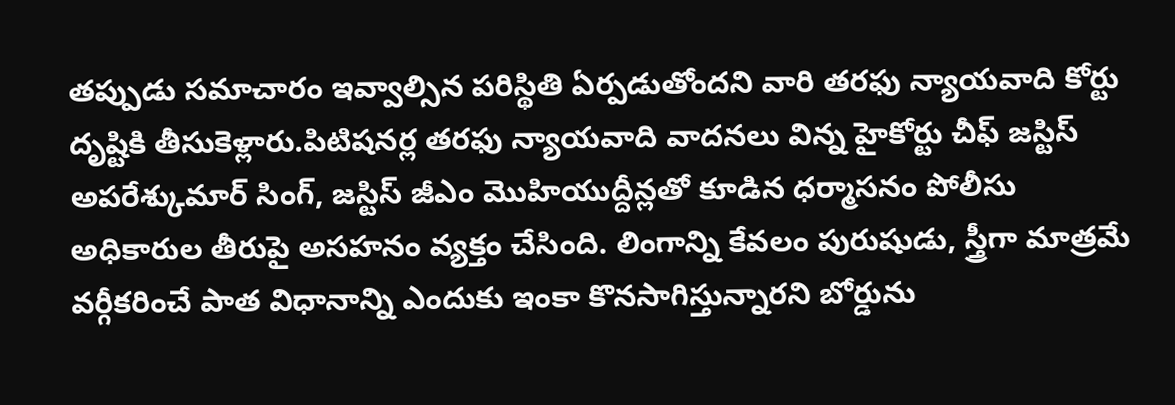తప్పుడు సమాచారం ఇవ్వాల్సిన పరిస్థితి ఏర్పడుతోందని వారి తరఫు న్యాయవాది కోర్టు దృష్టికి తీసుకెళ్లారు.పిటిషనర్ల తరఫు న్యాయవాది వాదనలు విన్న హైకోర్టు చీఫ్ జస్టిస్ అపరేశ్కుమార్ సింగ్, జస్టిస్ జీఎం మొహియుద్దీన్లతో కూడిన ధర్మాసనం పోలీసు అధికారుల తీరుపై అసహనం వ్యక్తం చేసింది. లింగాన్ని కేవలం పురుషుడు, స్త్రీగా మాత్రమే వర్గీకరించే పాత విధానాన్ని ఎందుకు ఇంకా కొనసాగిస్తున్నారని బోర్డును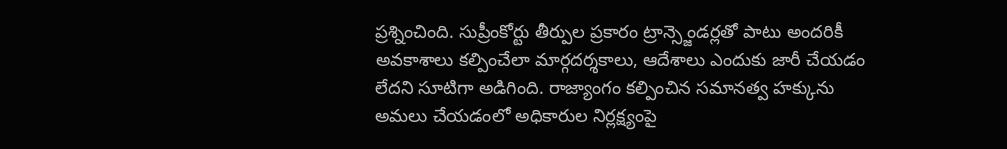ప్రశ్నించింది. సుప్రీంకోర్టు తీర్పుల ప్రకారం ట్రాన్స్జెండర్లతో పాటు అందరికీ అవకాశాలు కల్పించేలా మార్గదర్శకాలు, ఆదేశాలు ఎందుకు జారీ చేయడం లేదని సూటిగా అడిగింది. రాజ్యాంగం కల్పించిన సమానత్వ హక్కును అమలు చేయడంలో అధికారుల నిర్లక్ష్యంపై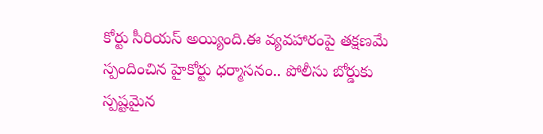కోర్టు సీరియస్ అయ్యింది.ఈ వ్యవహారంపై తక్షణమే స్పందించిన హైకోర్టు ధర్మాసనం.. పోలీసు బోర్డుకు స్పష్టమైన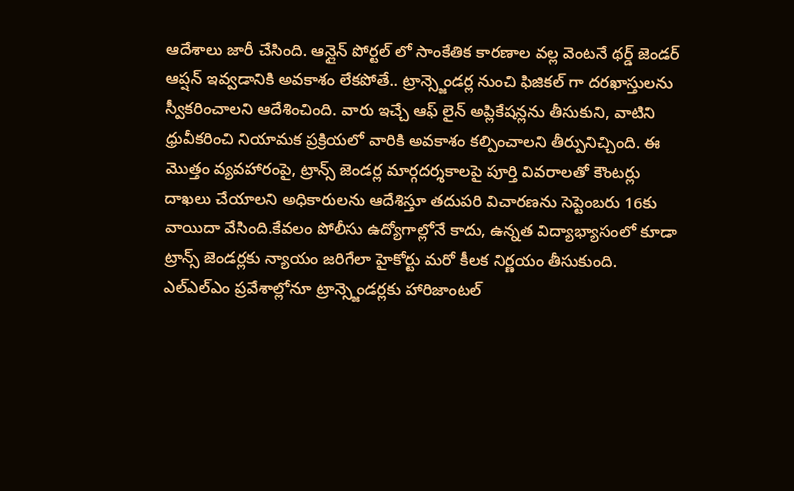ఆదేశాలు జారీ చేసింది. ఆన్లైన్ పోర్టల్ లో సాంకేతిక కారణాల వల్ల వెంటనే థర్డ్ జెండర్ ఆప్షన్ ఇవ్వడానికి అవకాశం లేకపోతే.. ట్రాన్స్జెండర్ల నుంచి ఫిజికల్ గా దరఖాస్తులను స్వీకరించాలని ఆదేశించింది. వారు ఇచ్చే ఆఫ్ లైన్ అప్లికేషన్లను తీసుకుని, వాటిని ధ్రువీకరించి నియామక ప్రక్రియలో వారికి అవకాశం కల్పించాలని తీర్పునిచ్చింది. ఈ మొత్తం వ్యవహారంపై, ట్రాన్స్ జెండర్ల మార్గదర్శకాలపై పూర్తి వివరాలతో కౌంటర్లు దాఖలు చేయాలని అధికారులను ఆదేశిస్తూ తదుపరి విచారణను సెప్టెంబరు 16కు వాయిదా వేసింది.కేవలం పోలీసు ఉద్యోగాల్లోనే కాదు, ఉన్నత విద్యాభ్యాసంలో కూడా ట్రాన్స్ జెండర్లకు న్యాయం జరిగేలా హైకోర్టు మరో కీలక నిర్ణయం తీసుకుంది. ఎల్ఎల్ఎం ప్రవేశాల్లోనూ ట్రాన్స్జెండర్లకు హారిజాంటల్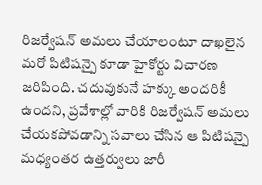రిజర్వేషన్ అమలు చేయాలంటూ దాఖలైన మరో పిటిషన్పై కూడా హైకోర్టు విచారణ జరిపింది. చదువుకునే హక్కు అందరికీ ఉందని, ప్రవేశాల్లో వారికి రిజర్వేషన్ అమలు చేయకపోవడాన్ని సవాలు చేసిన ఆ పిటిషన్పై మధ్యంతర ఉత్తర్వులు జారీ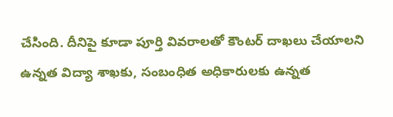చేసింది. దీనిపై కూడా పూర్తి వివరాలతో కౌంటర్ దాఖలు చేయాలని ఉన్నత విద్యా శాఖకు, సంబంధిత అధికారులకు ఉన్నత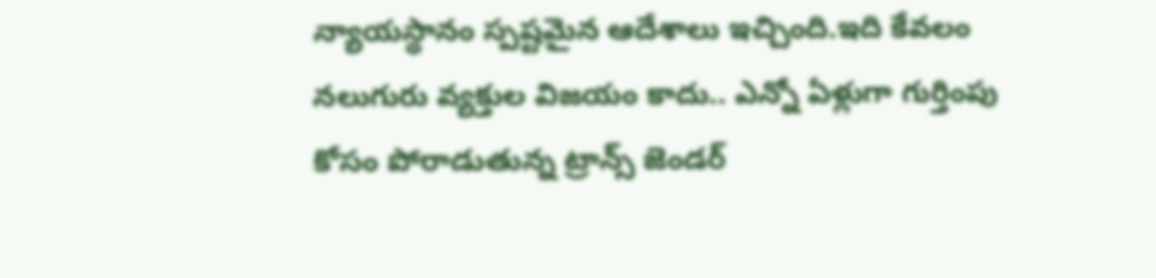న్యాయస్థానం స్పష్టమైన ఆదేశాలు ఇచ్చింది.ఇది కేవలం నలుగురు వ్యక్తుల విజయం కాదు.. ఎన్నో ఏళ్లుగా గుర్తింపు కోసం పోరాడుతున్న ట్రాన్స్ జెండర్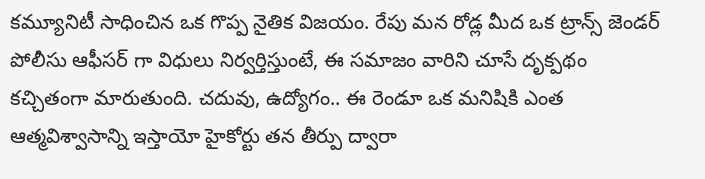కమ్యూనిటీ సాధించిన ఒక గొప్ప నైతిక విజయం. రేపు మన రోడ్ల మీద ఒక ట్రాన్స్ జెండర్ పోలీసు ఆఫీసర్ గా విధులు నిర్వర్తిస్తుంటే, ఈ సమాజం వారిని చూసే దృక్పథం కచ్చితంగా మారుతుంది. చదువు, ఉద్యోగం.. ఈ రెండూ ఒక మనిషికి ఎంత ఆత్మవిశ్వాసాన్ని ఇస్తాయో హైకోర్టు తన తీర్పు ద్వారా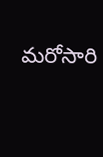మరోసారి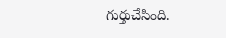గుర్తుచేసింది.